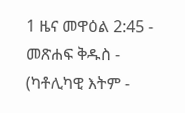1 ዜና መዋዕል 2:45 - መጽሐፍ ቅዱስ - (ካቶሊካዊ እትም -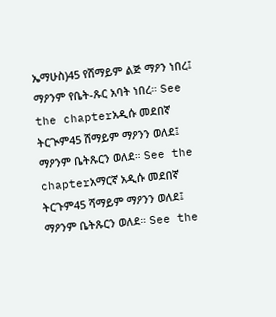ኤማሁስ)45 የሸማይም ልጅ ማዖን ነበረ፤ ማዖንም የቤት-ጹር አባት ነበረ። See the chapterአዲሱ መደበኛ ትርጒም45 ሸማይም ማዖንን ወለደ፤ ማዖንም ቤትጹርን ወለደ። See the chapterአማርኛ አዲሱ መደበኛ ትርጉም45 ሻማይም ማዖንን ወለደ፤ ማዖንም ቤትጹርን ወለደ። See the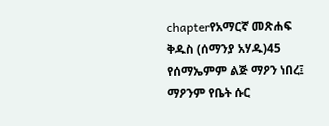chapterየአማርኛ መጽሐፍ ቅዱስ (ሰማንያ አሃዱ)45 የሰማኤምም ልጅ ማዖን ነበረ፤ ማዖንም የቤት ሱር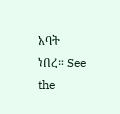አባት ነበረ። See the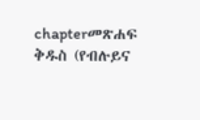chapterመጽሐፍ ቅዱስ (የብሉይና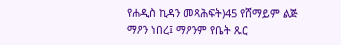የሐዲስ ኪዳን መጻሕፍት)45 የሸማይም ልጅ ማዖን ነበረ፤ ማዖንም የቤት ጹር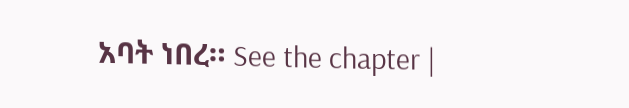አባት ነበረ። See the chapter |